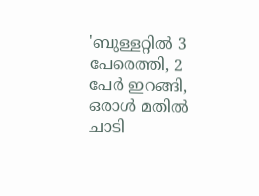'ബുള്ളറ്റിൽ 3 പേരെത്തി, 2 പേർ ഇറങ്ങി, ഒരാൾ മതിൽ ചാടി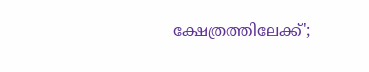ക്ഷേത്രത്തിലേക്ക്';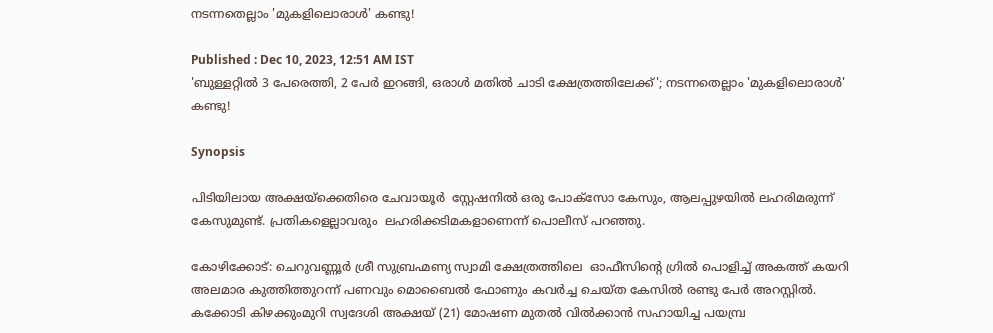നടന്നതെല്ലാം 'മുകളിലൊരാൾ' കണ്ടു!

Published : Dec 10, 2023, 12:51 AM IST
'ബുള്ളറ്റിൽ 3 പേരെത്തി, 2 പേർ ഇറങ്ങി, ഒരാൾ മതിൽ ചാടി ക്ഷേത്രത്തിലേക്ക്'; നടന്നതെല്ലാം 'മുകളിലൊരാൾ' കണ്ടു!

Synopsis

പിടിയിലായ അക്ഷയ്ക്കെതിരെ ചേവായൂർ  സ്റ്റേഷനിൽ ഒരു പോക്സോ കേസും, ആലപ്പുഴയിൽ ലഹരിമരുന്ന് കേസുമുണ്ട്. പ്രതികളെല്ലാവരും  ലഹരിക്കടിമകളാണെന്ന് പൊലീസ് പറഞ്ഞു.

കോഴിക്കോട്: ചെറുവണ്ണൂർ ശ്രീ സുബ്രഹ്മണ്യ സ്വാമി ക്ഷേത്രത്തിലെ  ഓഫീസിന്റെ ഗ്രിൽ പൊളിച്ച് അകത്ത് കയറി അലമാര കുത്തിത്തുറന്ന് പണവും മൊബൈൽ ഫോണും കവർച്ച ചെയ്ത കേസിൽ രണ്ടു പേർ അറസ്റ്റിൽ. കക്കോടി കിഴക്കുംമുറി സ്വദേശി അക്ഷയ് (21) മോഷണ മുതൽ വിൽക്കാൻ സഹായിച്ച പയമ്പ്ര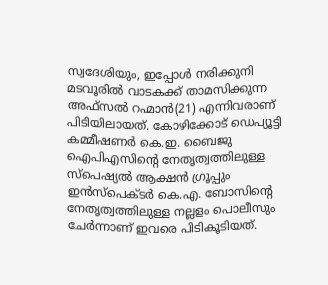സ്വദേശിയും, ഇപ്പോൾ നരിക്കുനി മടവൂരിൽ വാടകക്ക് താമസിക്കുന്ന  അഫ്സൽ റഹ്മാൻ(21) എന്നിവരാണ് പിടിയിലായത്. കോഴിക്കോട് ഡെപ്യൂട്ടി കമ്മീഷണർ കെ.ഇ. ബൈജു ഐപിഎസിന്റെ നേതൃത്വത്തിലുള്ള സ്പെഷ്യൽ ആക്ഷൻ ഗ്രൂപ്പും ഇൻസ്പെക്ടർ കെ.എ. ബോസിന്റെ നേതൃത്വത്തിലുള്ള നല്ലളം പൊലീസും ചേർന്നാണ് ഇവരെ പിടികൂടിയത്.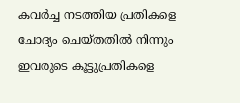കവർച്ച നടത്തിയ പ്രതികളെ ചോദ്യം ചെയ്തതിൽ നിന്നും ഇവരുടെ കൂട്ടുപ്രതികളെ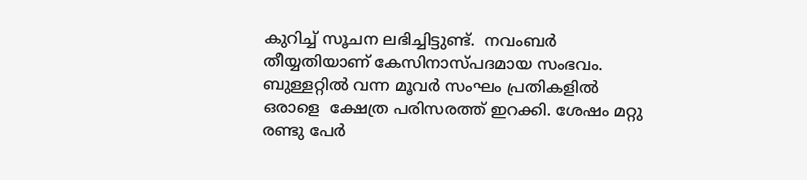കുറിച്ച് സൂചന ലഭിച്ചിട്ടുണ്ട്.  നവംബർ തീയ്യതിയാണ് കേസിനാസ്പദമായ സംഭവം. ബുള്ളറ്റിൽ വന്ന മൂവർ സംഘം പ്രതികളിൽ ഒരാളെ  ക്ഷേത്ര പരിസരത്ത് ഇറക്കി. ശേഷം മറ്റു രണ്ടു പേർ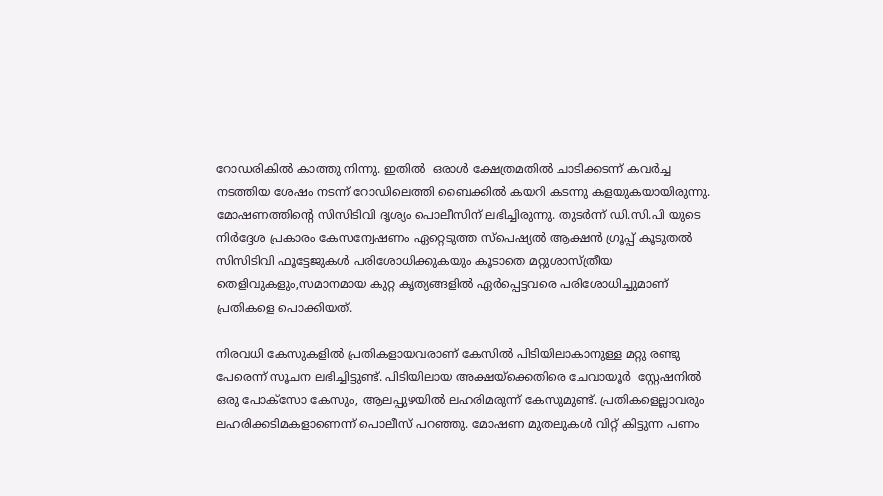റോഡരികിൽ കാത്തു നിന്നു. ഇതിൽ  ഒരാൾ ക്ഷേത്രമതിൽ ചാടിക്കടന്ന് കവർച്ച നടത്തിയ ശേഷം നടന്ന് റോഡിലെത്തി ബൈക്കിൽ കയറി കടന്നു കളയുകയായിരുന്നു. മോഷണത്തിന്‍റെ സിസിടിവി ദൃശ്യം പൊലീസിന് ലഭിച്ചിരുന്നു. തുടർന്ന് ഡി.സി.പി യുടെ നിർദ്ദേശ പ്രകാരം കേസന്വേഷണം ഏറ്റെടുത്ത സ്പെഷ്യൽ ആക്ഷൻ ഗ്രൂപ്പ് കൂടുതൽ സിസിടിവി ഫൂട്ടേജുകൾ പരിശോധിക്കുകയും കൂടാതെ മറ്റുശാസ്ത്രീയ തെളിവുകളും,സമാനമായ കുറ്റ കൃത്യങ്ങളിൽ ഏർപ്പെട്ടവരെ പരിശോധിച്ചുമാണ് പ്രതികളെ പൊക്കിയത്.

നിരവധി കേസുകളിൽ പ്രതികളായവരാണ് കേസിൽ പിടിയിലാകാനുള്ള മറ്റു രണ്ടു പേരെന്ന് സൂചന ലഭിച്ചിട്ടുണ്ട്. പിടിയിലായ അക്ഷയ്ക്കെതിരെ ചേവായൂർ  സ്റ്റേഷനിൽ ഒരു പോക്സോ കേസും, ആലപ്പുഴയിൽ ലഹരിമരുന്ന് കേസുമുണ്ട്. പ്രതികളെല്ലാവരും  ലഹരിക്കടിമകളാണെന്ന് പൊലീസ് പറഞ്ഞു. മോഷണ മുതലുകൾ വിറ്റ് കിട്ടുന്ന പണം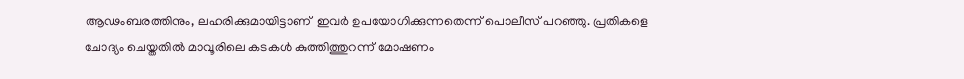ആഢംബരത്തിനും, ലഹരിക്കുമായിട്ടാണ്  ഇവർ ഉപയോഗിക്കുന്നതെന്ന് പൊലീസ് പറഞ്ഞു. പ്രതികളെ ചോദ്യം ചെയ്തതിൽ മാവൂരിലെ കടകൾ കുത്തിത്തുറന്ന് മോഷണം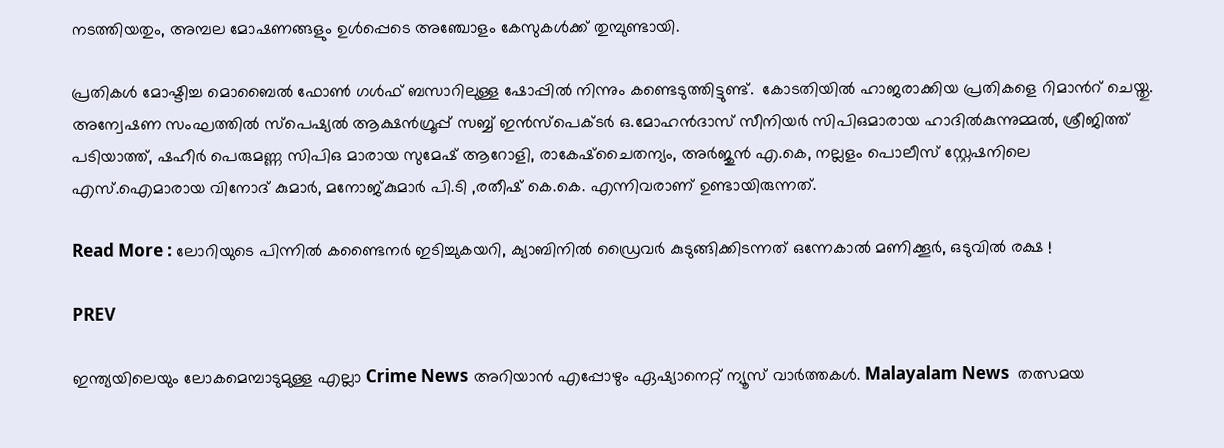നടത്തിയതും, അമ്പല മോഷണങ്ങളും ഉൾപ്പെടെ അഞ്ചോളം കേസുകൾക്ക് തുമ്പുണ്ടായി.

പ്രതികൾ മോഷ്ടിച്ച മൊബൈൽ ഫോൺ ഗൾഫ് ബസാറിലുള്ള ഷോപ്പിൽ നിന്നും കണ്ടെടുത്തിട്ടുണ്ട്.  കോടതിയിൽ ഹാജരാക്കിയ പ്രതികളെ റിമാന്‍റ് ചെയ്തു. അന്വേഷണ സംഘത്തിൽ സ്പെഷ്യൽ ആക്ഷൻഗ്രൂപ്പ് സബ്ബ് ഇൻസ്പെക്ടർ ഒ.മോഹൻദാസ് സീനിയർ സിപിഒമാരായ ഹാദിൽകുന്നുമ്മൽ, ശ്രീജിത്ത് പടിയാത്ത്, ഷഹീർ പെരുമണ്ണ സിപിഒ മാരായ സുമേഷ് ആറോളി, രാകേഷ്ചൈതന്യം, അർജുൻ എ.കെ, നല്ലളം പൊലീസ് സ്റ്റേഷനിലെ എസ്.ഐമാരായ വിനോദ് കുമാർ, മനോജ്കുമാർ പി.ടി ,രതീഷ് കെ.കെ. എന്നിവരാണ് ഉണ്ടായിരുന്നത്.

Read More : ലോറിയുടെ പിന്നിൽ കണ്ടൈനർ ഇടിച്ചുകയറി, ക്യാബിനിൽ ഡ്രൈവർ കുടുങ്ങിക്കിടന്നത് ഒന്നേകാല്‍ മണിക്കൂര്‍, ഒടുവിൽ രക്ഷ !

PREV

ഇന്ത്യയിലെയും ലോകമെമ്പാടുമുള്ള എല്ലാ Crime News അറിയാൻ എപ്പോഴും ഏഷ്യാനെറ്റ് ന്യൂസ് വാർത്തകൾ. Malayalam News  തത്സമയ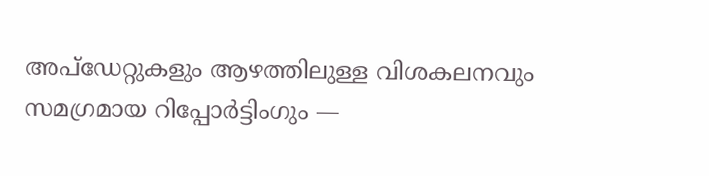അപ്‌ഡേറ്റുകളും ആഴത്തിലുള്ള വിശകലനവും സമഗ്രമായ റിപ്പോർട്ടിംഗും —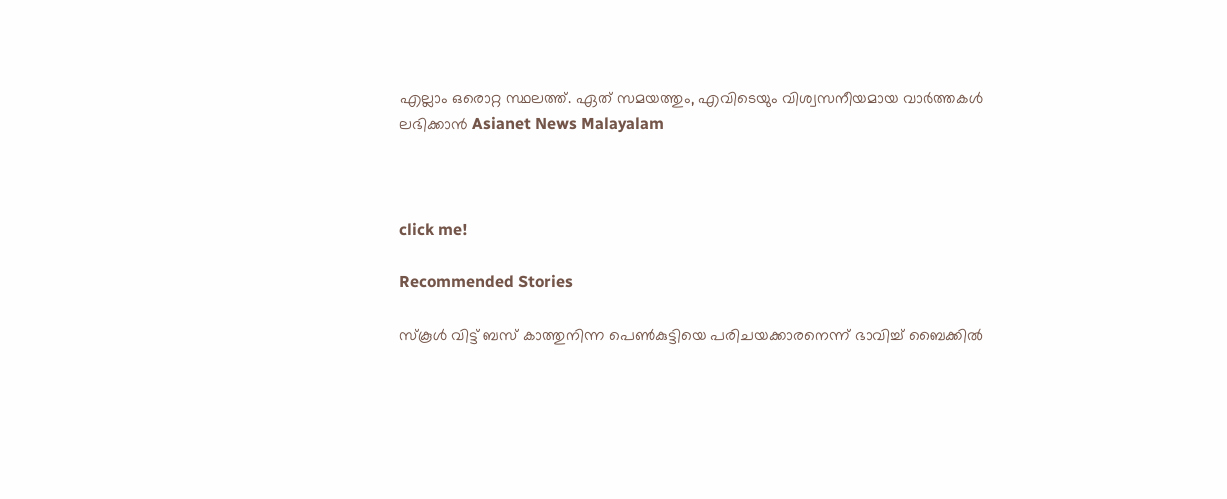എല്ലാം ഒരൊറ്റ സ്ഥലത്ത്. ഏത് സമയത്തും, എവിടെയും വിശ്വസനീയമായ വാർത്തകൾ ലഭിക്കാൻ Asianet News Malayalam



click me!

Recommended Stories

സ്കൂൾ വിട്ട് ബസ് കാത്തുനിന്ന പെൺകുട്ടിയെ പരിചയക്കാരനെന്ന് ഭാവിച്ച് ബൈക്കിൽ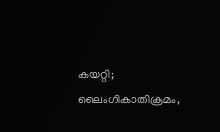കയറ്റി; ലൈംഗികാതിക്രമം,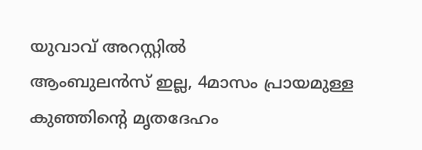യുവാവ് അറസ്റ്റിൽ
ആംബുലൻസ് ഇല്ല, 4മാസം പ്രായമുള്ള കുഞ്ഞിന്റെ മൃതദേഹം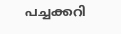പച്ചക്കറി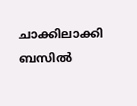ചാക്കിലാക്കി ബസിൽ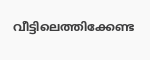വീട്ടിലെത്തിക്കേണ്ട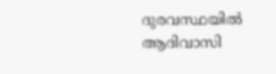ദുരവസ്ഥയിൽ ആദിവാസി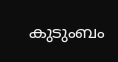കുടുംബം